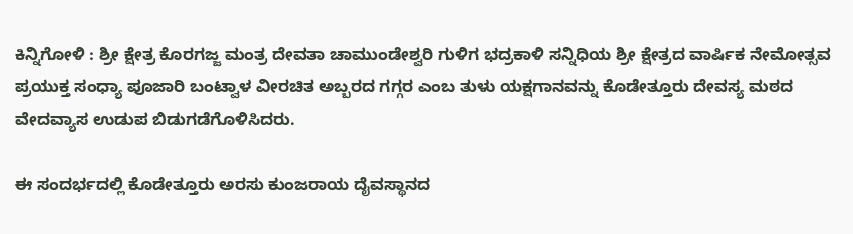ಕಿನ್ನಿಗೋಳಿ : ಶ್ರೀ ಕ್ಷೇತ್ರ ಕೊರಗಜ್ಜ ಮಂತ್ರ ದೇವತಾ ಚಾಮುಂಡೇಶ್ವರಿ ಗುಳಿಗ ಭದ್ರಕಾಳಿ ಸನ್ನಿಧಿಯ ಶ್ರೀ ಕ್ಷೇತ್ರದ ವಾರ್ಷಿಕ ನೇಮೋತ್ಸವ ಪ್ರಯುಕ್ತ ಸಂಧ್ಯಾ ಪೂಜಾರಿ ಬಂಟ್ವಾಳ ವೀರಚಿತ ಅಬ್ಬರದ ಗಗ್ಗರ ಎಂಬ ತುಳು ಯಕ್ಷಗಾನವನ್ನು ಕೊಡೇತ್ತೂರು ದೇವಸ್ಯ ಮಠದ ವೇದವ್ಯಾಸ ಉಡುಪ ಬಿಡುಗಡೆಗೊಳಿಸಿದರು.

ಈ ಸಂದರ್ಭದಲ್ಲಿ ಕೊಡೇತ್ತೂರು ಅರಸು ಕುಂಜರಾಯ ದೈವಸ್ಥಾನದ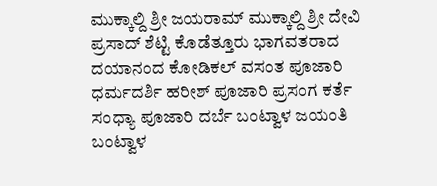ಮುಕ್ಕಾಲ್ದಿ ಶ್ರೀ ಜಯರಾಮ್ ಮುಕ್ಕಾಲ್ದಿ ಶ್ರೀ ದೇವಿ ಪ್ರಸಾದ್ ಶೆಟ್ಟಿ ಕೊಡೆತ್ತೂರು ಭಾಗವತರಾದ ದಯಾನಂದ ಕೋಡಿಕಲ್ ವಸಂತ ಪೂಜಾರಿ ಧರ್ಮದರ್ಶಿ ಹರೀಶ್ ಪೂಜಾರಿ ಪ್ರಸಂಗ ಕರ್ತೆ ಸಂಧ್ಯಾ ಪೂಜಾರಿ ದರ್ಬೆ ಬಂಟ್ವಾಳ ಜಯಂತಿ ಬಂಟ್ವಾಳ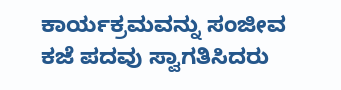ಕಾರ್ಯಕ್ರಮವನ್ನು ಸಂಜೀವ ಕಜೆ ಪದವು ಸ್ವಾಗತಿಸಿದರು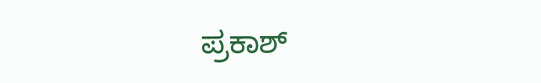ಪ್ರಕಾಶ್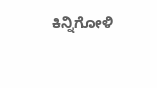ಕಿನ್ನಿಗೋಳಿ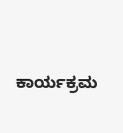ಕಾರ್ಯಕ್ರಮ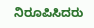ನಿರೂಪಿಸಿದರು